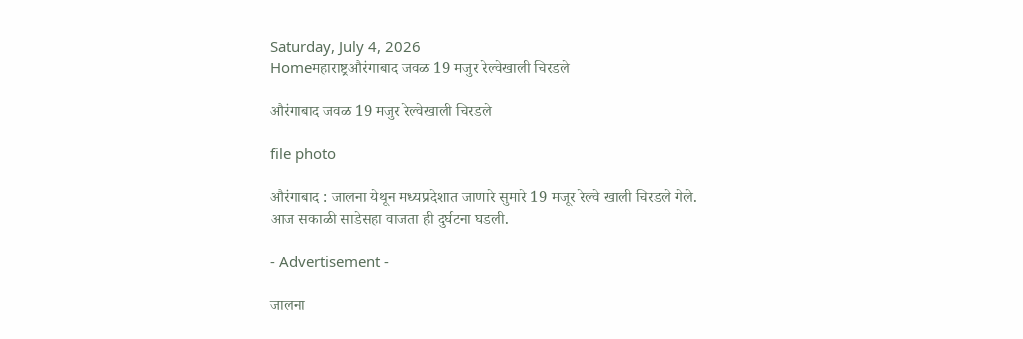Saturday, July 4, 2026
Homeमहाराष्ट्रऔरंगाबाद जवळ 19 मजुर रेल्वेखाली चिरडले

औरंगाबाद जवळ 19 मजुर रेल्वेखाली चिरडले

file photo

औरंगाबाद : जालना येथून मध्यप्रदेशात जाणारे सुमारे 19 मजूर रेल्वे खाली चिरडले गेले. आज सकाळी साडेसहा वाजता ही दुर्घटना घडली.

- Advertisement -

जालना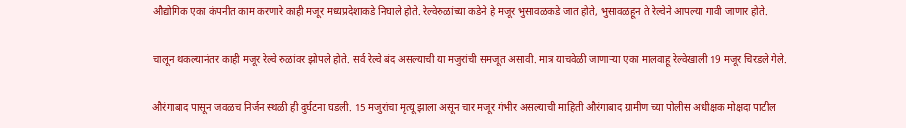औद्योगिक एका कंपनीत काम करणारे काही मजूर मध्यप्रदेशाकडे निघाले होते. रेल्वेरुळांच्या कडेने हे मजूर भुसावळकडे जात होते, भुसावळहून ते रेल्वेने आपल्या गावी जाणार होते.

चालून थकल्यानंतर काही मजूर रेल्वे रुळांवर झोपले होते. सर्व रेल्वे बंद असल्याची या मजुरांची समजूत असावी. मात्र याचवेळी जाणाऱ्या एका मालवाहू रेल्वेखाली 19 मजूर चिरडले गेले.

औरंगाबाद पासून जवळच निर्जन स्थळी ही दुर्घटना घडली. 15 मजुरांचा मृत्यू झाला असून चार मजूर गंभीर असल्याची माहिती औरंगाबाद ग्रामीण च्या पोलीस अधीक्षक मोक्षदा पाटील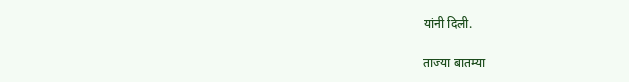यांनी दिली.

ताज्या बातम्या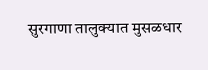सुरगाणा तालुक्यात मुसळधार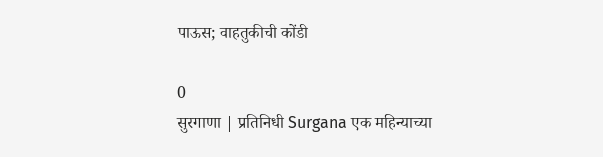पाऊस; वाहतुकीची कोंडी

0
सुरगाणा | प्रतिनिधी Surgana एक महिन्याच्या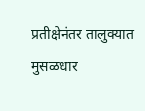प्रतीक्षेनंतर तालुक्यात मुसळधार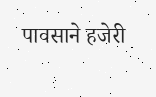पावसाने हजेरी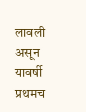लावली असून यावर्षी प्रथमच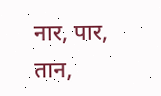नार, पार, तान,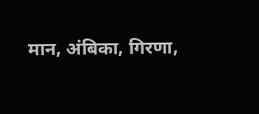मान, अंबिका, गिरणा,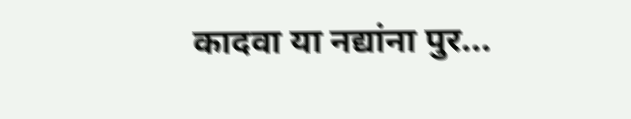कादवा या नद्यांना पुर...